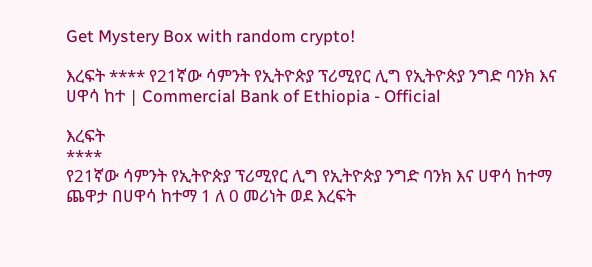Get Mystery Box with random crypto!

እረፍት **** የ21ኛው ሳምንት የኢትዮጵያ ፕሪሚየር ሊግ የኢትዮጵያ ንግድ ባንክ እና ሀዋሳ ከተ | Commercial Bank of Ethiopia - Official

እረፍት
****
የ21ኛው ሳምንት የኢትዮጵያ ፕሪሚየር ሊግ የኢትዮጵያ ንግድ ባንክ እና ሀዋሳ ከተማ ጨዋታ በሀዋሳ ከተማ 1 ለ 0 መሪነት ወደ እረፍት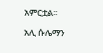አምርቷል፡፡

አሊ ሱሌማን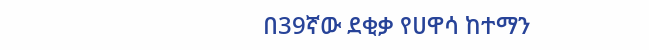በ39ኛው ደቂቃ የሀዋሳ ከተማን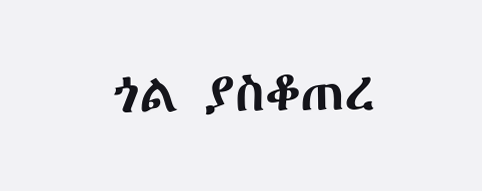ጎል ያስቆጠረ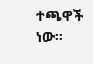ተጫዋች ነው፡፡